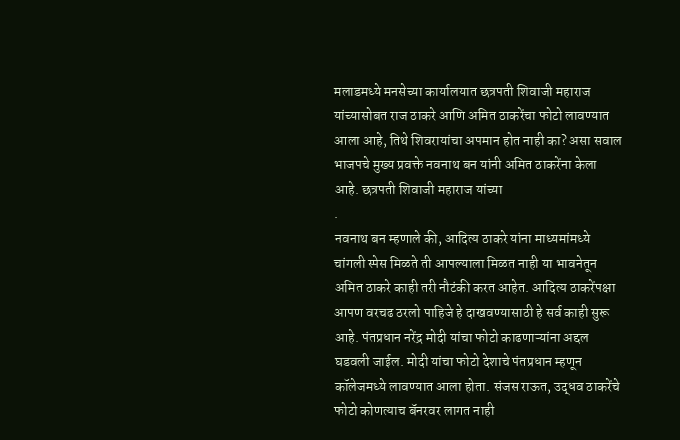मलाडमध्ये मनसेच्या कार्यालयात छत्रपती शिवाजी महाराज यांच्यासोबत राज ठाकरे आणि अमित ठाकरेंचा फोटो लावण्यात आला आहे, तिथे शिवरायांचा अपमान होत नाही का? असा सवाल भाजपचे मुख्य प्रवक्ते नवनाथ बन यांनी अमित ठाकरेंना केला आहे. छत्रपती शिवाजी महाराज यांच्या
.
नवनाथ बन म्हणाले की, आदित्य ठाकरे यांना माध्यमांमध्ये चांगली स्पेस मिळते ती आपल्याला मिळत नाही या भावनेतून अमित ठाकरे काही तरी नौटंकी करत आहेत. आदित्य ठाकरेंपक्षा आपण वरचढ ठरलो पाहिजे हे दाखवण्यासाठी हे सर्व काही सुरू आहे. पंतप्रधान नरेंद्र मोदी यांचा फोटो काढणाऱ्यांना अद्दल घडवली जाईल. मोदी यांचा फोटो देशाचे पंतप्रधान म्हणून कॉलेजमध्ये लावण्यात आला होता. संजस राऊत, उद्धव ठाकरेंचे फोटो कोणत्याच बॅनरवर लागत नाही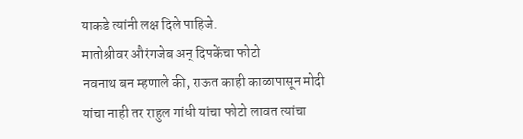याकडे त्यांनी लक्ष दिले पाहिजे.
मातोश्रीवर औरंगजेब अन् दिपकेंचा फोटो
नवनाथ बन म्हणाले की, राऊत काही काळापासून मोदी यांचा नाही तर राहुल गांधी यांचा फोटो लावत त्यांचा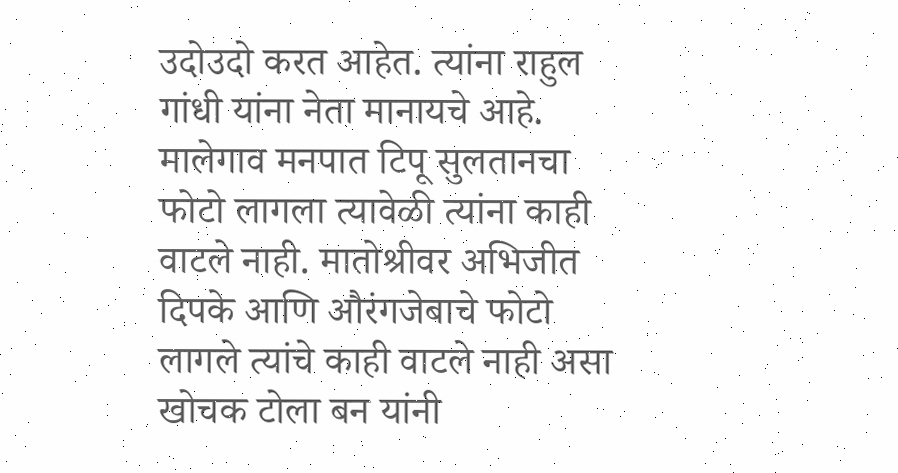उदोउदो करत आहेत. त्यांना राहुल गांधी यांना नेता मानायचे आहे. मालेगाव मनपात टिपू सुलतानचा फोटो लागला त्यावेळी त्यांना काही वाटले नाही. मातोश्रीवर अभिजीत दिपके आणि औरंगजेबाचे फोटो लागले त्यांचे काही वाटले नाही असा खोचक टोला बन यांनी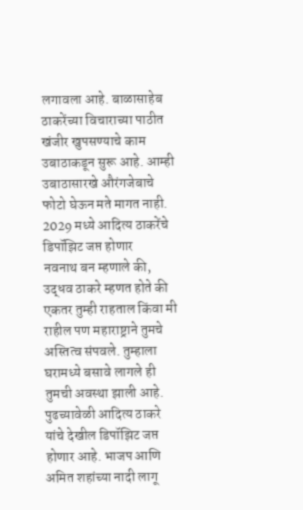लगावला आहे. बाळासाहेब ठाकरेंच्या विचाराच्या पाठीत खंजीर खुपसण्याचे काम उबाठाकडून सुरू आहे. आम्ही उबाठासारखे औरंगजेबाचे फोटो घेऊन मते मागत नाही.
2029 मध्ये आदित्य ठाकरेंचे डिपॉझिट जप्त होणार
नवनाथ बन म्हणाले की, उद्धव ठाकरे म्हणत होते की एकतर तुम्ही राहताल किंवा मी राहील पण महाराष्ट्राने तुमचे अस्तित्व संपवले. तुम्हाला घरामध्ये बसावे लागले ही तुमची अवस्था झाली आहे. पुढच्यावेळी आदित्य ठाकरे यांचे देखील डिपॉझिट जप्त होणार आहे. भाजप आणि अमित शहांच्या नादी लागू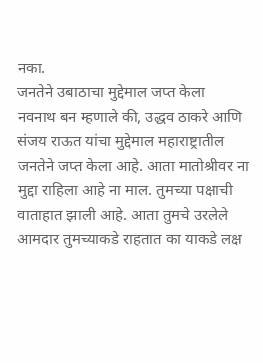नका.
जनतेने उबाठाचा मुद्देमाल जप्त केला
नवनाथ बन म्हणाले की, उद्धव ठाकरे आणि संजय राऊत यांचा मुद्देमाल महाराष्ट्रातील जनतेने जप्त केला आहे. आता मातोश्रीवर ना मुद्दा राहिला आहे ना माल. तुमच्या पक्षाची वाताहात झाली आहे. आता तुमचे उरलेले आमदार तुमच्याकडे राहतात का याकडे लक्ष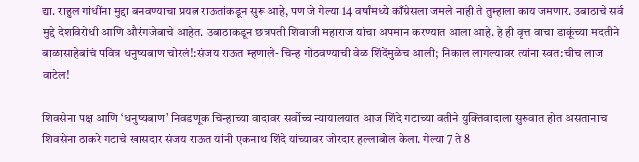द्या. राहुल गांधींना मुद्दा बनवण्याचा प्रयत्न राऊतांकडून सुरू आहे, पण जे गेल्या 14 वर्षांमध्ये काँग्रेसला जमले नाही ते तुम्हाला काय जमणार. उबाठाचे सर्व मुद्दे देशविरोधी आणि औरंगजेबाचे आहेत. उबाठाकडून छत्रपती शिवाजी महाराज यांचा अपमान करण्यात आला आहे. हे ही वृत्त वाचा डाकूंच्या मदतीने बाळासाहेबांचं पवित्र धनुष्यबाण चोरलं!:संजय राऊत म्हणाले- चिन्ह गोठवण्याची वेळ शिंदेंमुळेच आली; निकाल लागल्यावर त्यांना स्वत:चीच लाज वाटेल!

शिवसेना पक्ष आणि ‘धनुष्यबाण’ निवडणूक चिन्हाच्या वादावर सर्वोच्च न्यायालयात आज शिंदे गटाच्या वतीने युक्तिवादाला सुरुवात होत असतानाच शिवसेना ठाकरे गटाचे खासदार संजय राऊत यांनी एकनाथ शिंदे यांच्यावर जोरदार हल्लाबोल केला. गेल्या 7 ते 8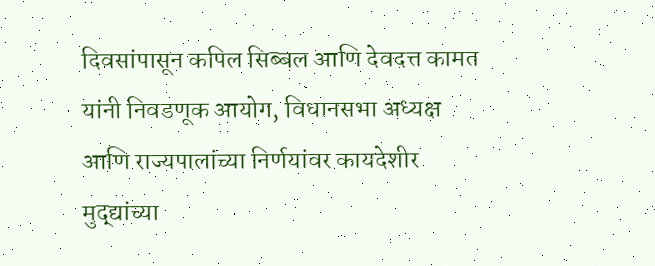दिवसांपासून कपिल सिब्बल आणि देवदत्त कामत यांनी निवडणूक आयोग, विधानसभा अध्यक्ष आणि राज्यपालांच्या निर्णयांवर कायदेशीर मुद्द्यांच्या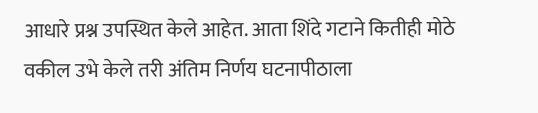आधारे प्रश्न उपस्थित केले आहेत. आता शिंदे गटाने कितीही मोठे वकील उभे केले तरी अंतिम निर्णय घटनापीठाला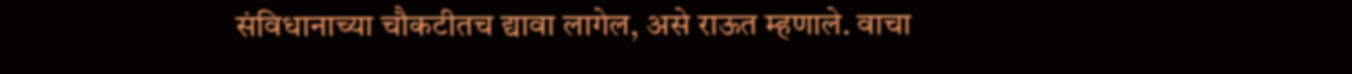संविधानाच्या चौकटीतच द्यावा लागेल, असे राऊत म्हणाले. वाचा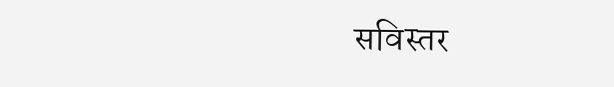सविस्तर